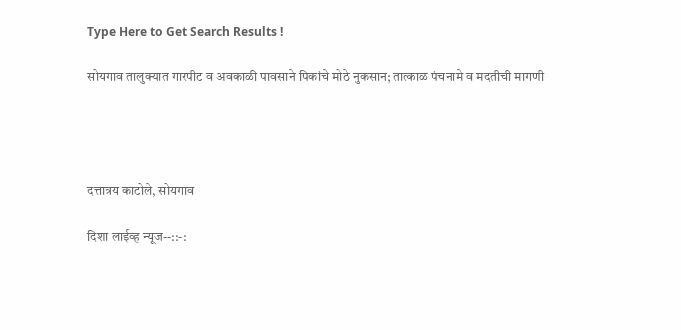Type Here to Get Search Results !

सोयगाव तालुक्यात गारपीट व अवकाळी पावसाने पिकांचे मोठे नुकसान; तात्काळ पंचनामे व मदतीची मागणी




दत्तात्रय काटोले, सोयगाव

दिशा लाईव्ह न्यूज--::-: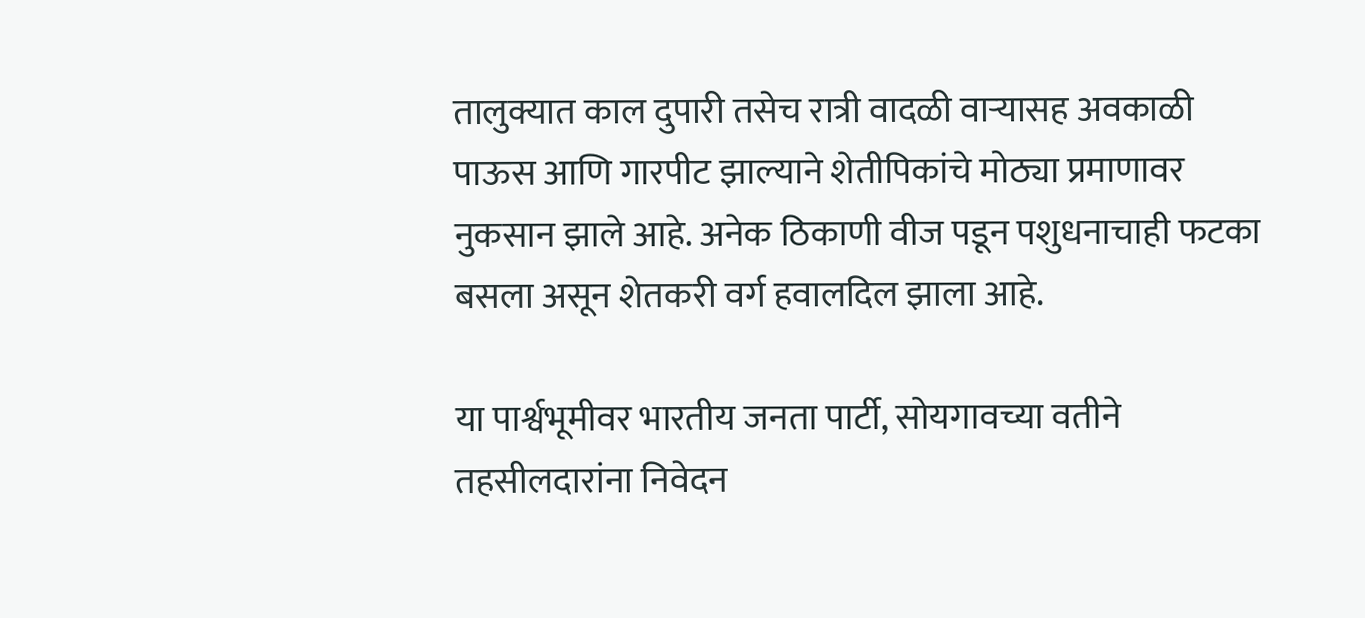तालुक्यात काल दुपारी तसेच रात्री वादळी वाऱ्यासह अवकाळी पाऊस आणि गारपीट झाल्याने शेतीपिकांचे मोठ्या प्रमाणावर नुकसान झाले आहे. अनेक ठिकाणी वीज पडून पशुधनाचाही फटका बसला असून शेतकरी वर्ग हवालदिल झाला आहे.

या पार्श्वभूमीवर भारतीय जनता पार्टी, सोयगावच्या वतीने तहसीलदारांना निवेदन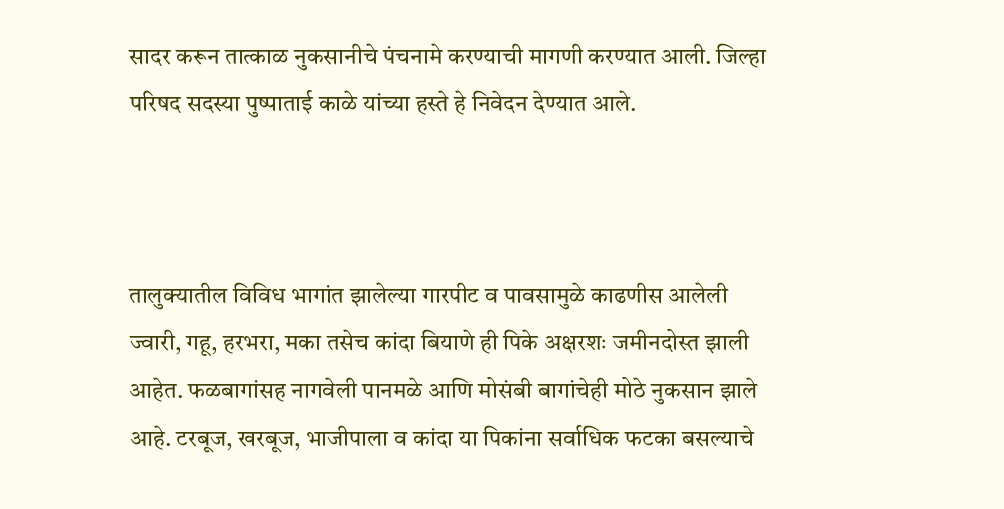सादर करून तात्काळ नुकसानीचे पंचनामे करण्याची मागणी करण्यात आली. जिल्हा परिषद सदस्या पुष्पाताई काळे यांच्या हस्ते हे निवेदन देण्यात आले.



तालुक्यातील विविध भागांत झालेल्या गारपीट व पावसामुळे काढणीस आलेली ज्वारी, गहू, हरभरा, मका तसेच कांदा बियाणे ही पिके अक्षरशः जमीनदोस्त झाली आहेत. फळबागांसह नागवेली पानमळे आणि मोसंबी बागांचेही मोठे नुकसान झाले आहे. टरबूज, खरबूज, भाजीपाला व कांदा या पिकांना सर्वाधिक फटका बसल्याचे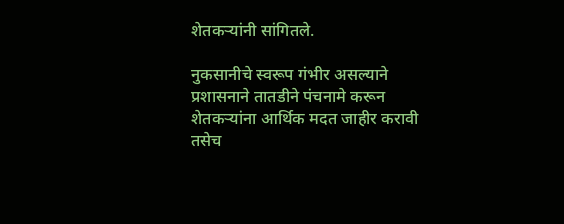शेतकऱ्यांनी सांगितले.

नुकसानीचे स्वरूप गंभीर असल्याने प्रशासनाने तातडीने पंचनामे करून शेतकऱ्यांना आर्थिक मदत जाहीर करावी तसेच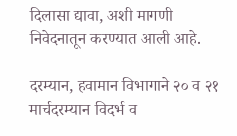दिलासा द्यावा, अशी मागणी निवेदनातून करण्यात आली आहे.

दरम्यान, हवामान विभागाने २० व २१ मार्चदरम्यान विदर्भ व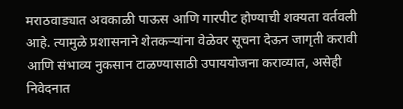मराठवाड्यात अवकाळी पाऊस आणि गारपीट होण्याची शक्यता वर्तवली आहे. त्यामुळे प्रशासनाने शेतकऱ्यांना वेळेवर सूचना देऊन जागृती करावी आणि संभाव्य नुकसान टाळण्यासाठी उपाययोजना कराव्यात, असेही निवेदनात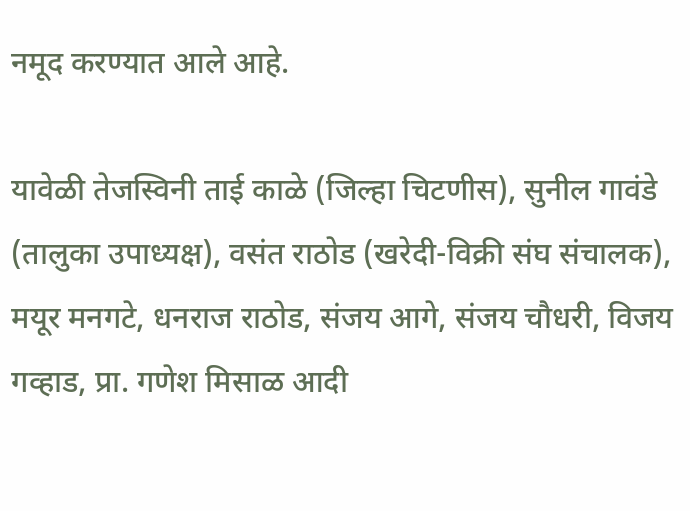नमूद करण्यात आले आहे.

यावेळी तेजस्विनी ताई काळे (जिल्हा चिटणीस), सुनील गावंडे (तालुका उपाध्यक्ष), वसंत राठोड (खरेदी-विक्री संघ संचालक), मयूर मनगटे, धनराज राठोड, संजय आगे, संजय चौधरी, विजय गव्हाड, प्रा. गणेश मिसाळ आदी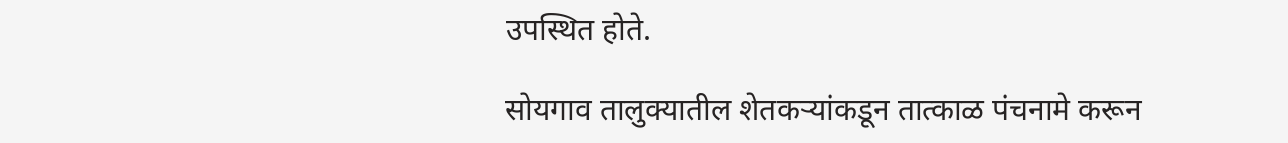उपस्थित होते.

सोयगाव तालुक्यातील शेतकऱ्यांकडून तात्काळ पंचनामे करून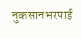नुकसानभरपाई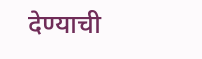देण्याची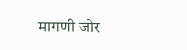मागणी जोर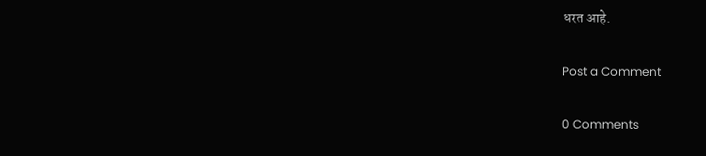धरत आहे.

Post a Comment

0 Comments